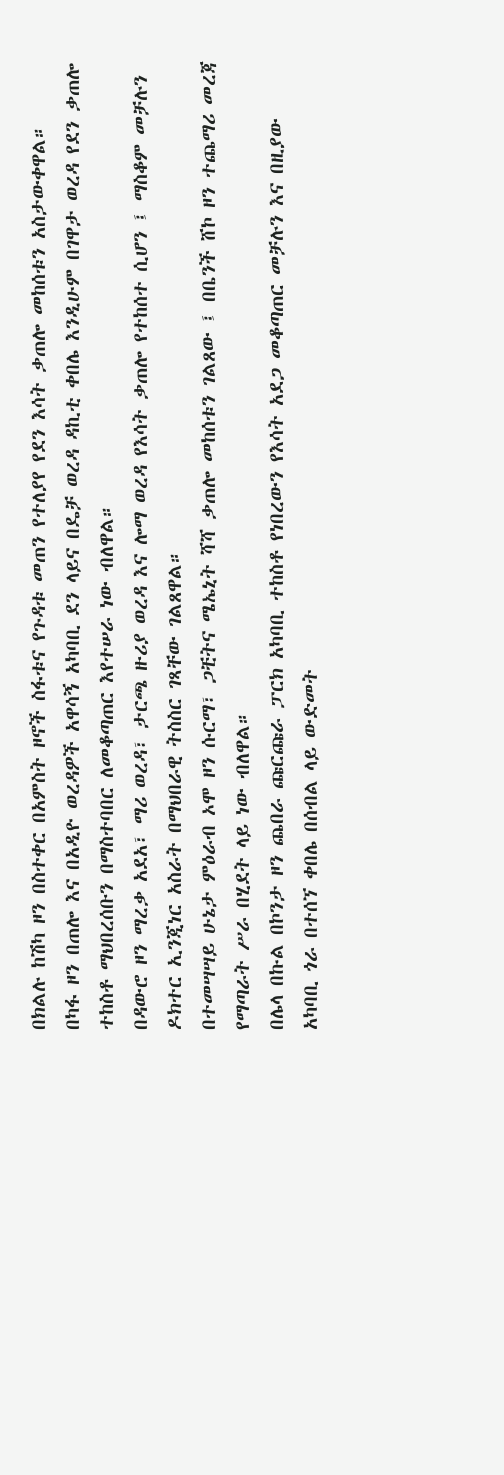በክልሉ ከሽካ ዞን በስተቀር በአምስት ዞኖች ስፋቱና የጉዳቱ መጠን የተለያየ የደን እሳት ቃጠሎ መከሰቱን አስታውቀዋል።
በካፋ ዞን በጠሎ እና በአዲዮ ወረዳዎች አዋሳኝ አካባቢ ደን ላይና በዴቻ ወረዳ ዳኪቲ ቀበሌ እንዲሁም በገዋታ ወረዳ የደን ቃጠሎ ተከስቶ ማህበረሰቡን በማስተባበር ለመቆጣጠር እየተሠራ ነው ብለዋል።
በዳውሮ ዞን ማረቃ አደአ፣ ማሪ ወረዳ፣ ታርጫ ዙሪያ ወረዳ እና ሎማ ወረዳ የእሳት ቃጠሎ የተከሰተ ሲሆን ፤ ማስቆም መቻሉን ዶክተር ኢንጂነር አስራት በማህበራዊ ትስስር ገጻቸው ገልጸዋል።
በተመሣሣይ ሁኔታ ምዕራብ ኦሞ ዞን ሱርማ፣ ጋቺትና ሜኤኒት ሻሻ ቃጠሎ መከሰቱን ገልጸው ፤ በቤንች ሸኮ ዞን ተጨማሪ መረጃ የማጣራት ሥራ በሂደት ላይ ነው ብለዋል።
በሌላ በኩል በኮንታ ዞን ጨበራ ጩርጩራ ፓርክ አካባቢ ተከስቶ የነበረውን የእሳት አደጋ መቆጣጠር መቻሉን እና በዚያው አካባቢ ጎራ በተሰኘ ቀበሌ በሰብል ላይ ውድመት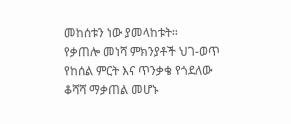መከሰቱን ነው ያመላከቱት።
የቃጠሎ መነሻ ምክንያቶች ህገ-ወጥ የከሰል ምርት እና ጥንቃቄ የጎደለው ቆሻሻ ማቃጠል መሆኑ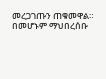መረጋገጡን ጠቁመዋል።
በመሆኑም ማህበረሰቡ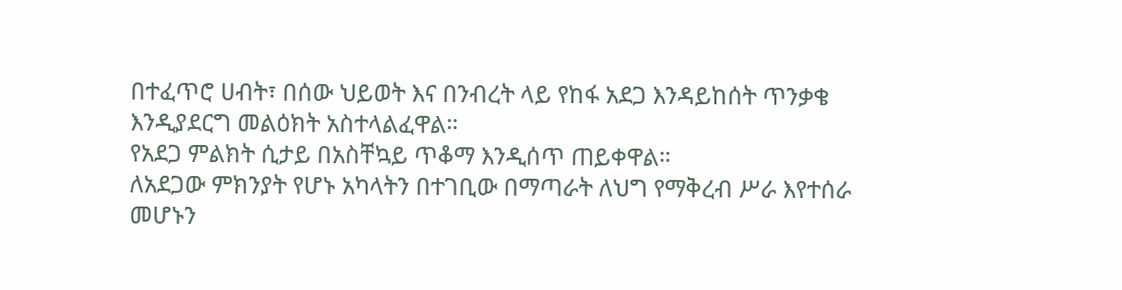በተፈጥሮ ሀብት፣ በሰው ህይወት እና በንብረት ላይ የከፋ አደጋ እንዳይከሰት ጥንቃቄ እንዲያደርግ መልዕክት አስተላልፈዋል።
የአደጋ ምልክት ሲታይ በአስቸኳይ ጥቆማ እንዲሰጥ ጠይቀዋል።
ለአደጋው ምክንያት የሆኑ አካላትን በተገቢው በማጣራት ለህግ የማቅረብ ሥራ እየተሰራ መሆኑን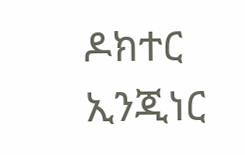ዶክተር ኢንጂነር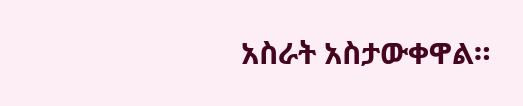አስራት አስታውቀዋል።